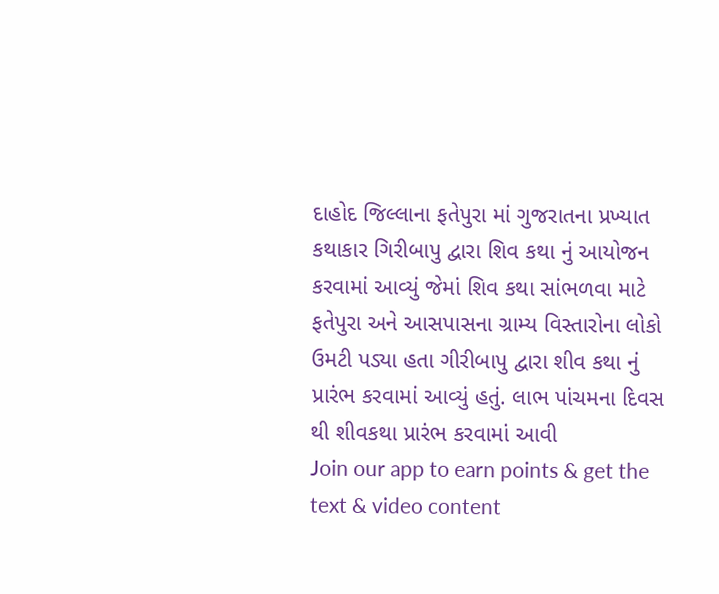દાહોદ જિલ્લાના ફતેપુરા માં ગુજરાતના પ્રખ્યાત કથાકાર ગિરીબાપુ દ્વારા શિવ કથા નું આયોજન કરવામાં આવ્યું જેમાં શિવ કથા સાંભળવા માટે ફતેપુરા અને આસપાસના ગ્રામ્ય વિસ્તારોના લોકો ઉમટી પડ્યા હતા ગીરીબાપુ દ્વારા શીવ કથા નું પ્રારંભ કરવામાં આવ્યું હતું. લાભ પાંચમના દિવસ થી શીવકથા પ્રારંભ કરવામાં આવી
Join our app to earn points & get the text & video content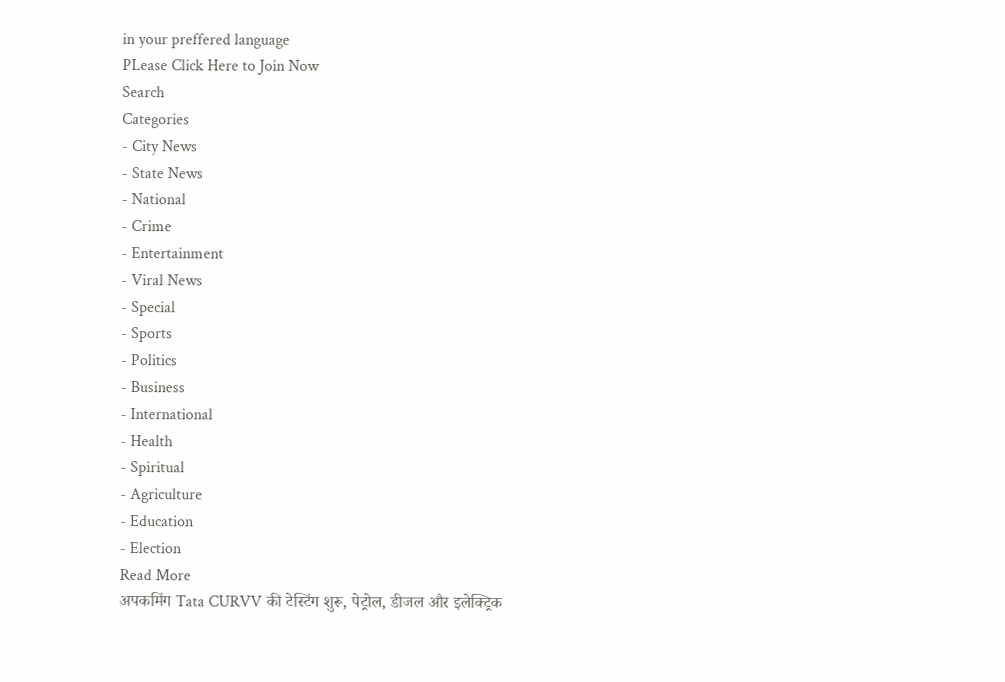in your preffered language
PLease Click Here to Join Now
Search
Categories
- City News
- State News
- National
- Crime
- Entertainment
- Viral News
- Special
- Sports
- Politics
- Business
- International
- Health
- Spiritual
- Agriculture
- Education
- Election
Read More
अपकमिंग Tata CURVV की टेस्टिंग शुरू, पेट्रोल, डीजल और इलेक्ट्रिक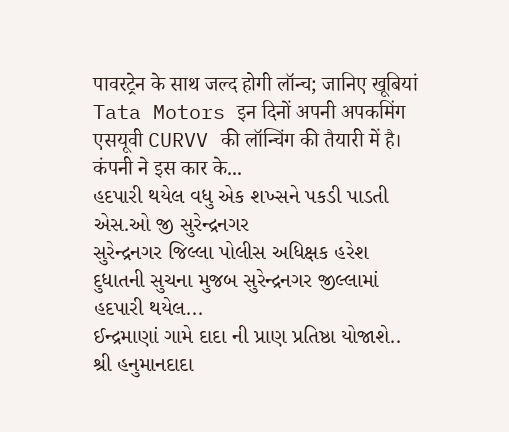पावरट्रेन के साथ जल्द होगी लॉन्च; जानिए खूबियां
Tata Motors इन दिनों अपनी अपकमिंग एसयूवी CURVV की लॉन्चिंग की तैयारी में है। कंपनी ने इस कार के...
હદપારી થયેલ વધુ એક શખ્સને પકડી પાડતી એસ.ઓ જી સુરેન્દ્રનગર
સુરેન્દ્રનગર જિલ્લા પોલીસ અધિક્ષક હરેશ દુધાતની સુચના મુજબ સુરેન્દ્રનગર જીલ્લામાં હદપારી થયેલ...
ઈન્દ્રમાણાં ગામે દાદા ની પ્રાણ પ્રતિષ્ઠા યોજાશે..
શ્રી હનુમાનદાદા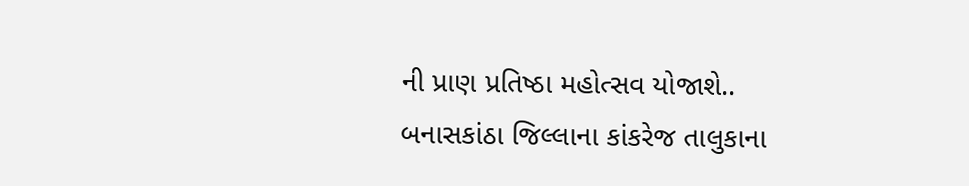ની પ્રાણ પ્રતિષ્ઠા મહોત્સવ યોજાશે.. બનાસકાંઠા જિલ્લાના કાંકરેજ તાલુકાના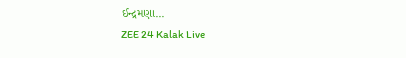ઈન્દ્રમણા...
ZEE 24 Kalak Live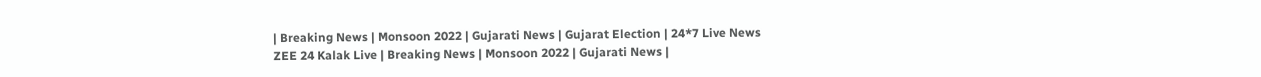| Breaking News | Monsoon 2022 | Gujarati News | Gujarat Election | 24*7 Live News
ZEE 24 Kalak Live | Breaking News | Monsoon 2022 | Gujarati News |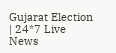Gujarat Election | 24*7 Live News